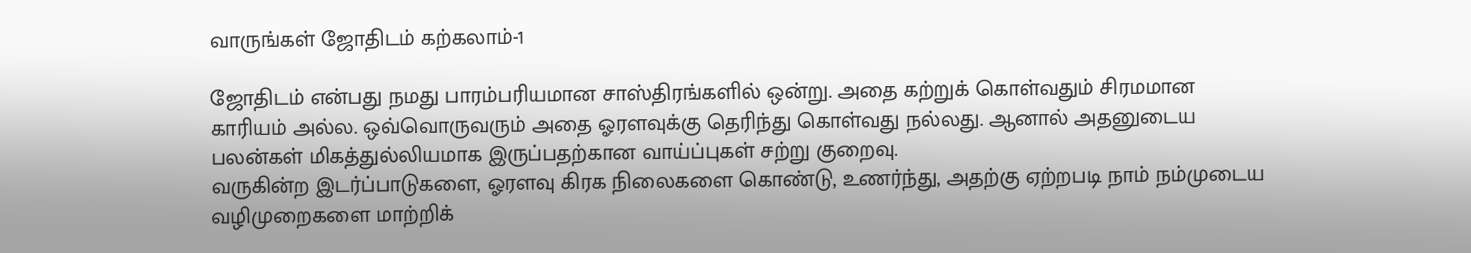வாருங்கள் ஜோதிடம் கற்கலாம்-1

ஜோதிடம் என்பது நமது பாரம்பரியமான சாஸ்திரங்களில் ஒன்று. அதை கற்றுக் கொள்வதும் சிரமமான காரியம் அல்ல. ஒவ்வொருவரும் அதை ஓரளவுக்கு தெரிந்து கொள்வது நல்லது. ஆனால் அதனுடைய பலன்கள் மிகத்துல்லியமாக இருப்பதற்கான வாய்ப்புகள் சற்று குறைவு.
வருகின்ற இடர்ப்பாடுகளை, ஓரளவு கிரக நிலைகளை கொண்டு, உணர்ந்து, அதற்கு ஏற்றபடி நாம் நம்முடைய வழிமுறைகளை மாற்றிக்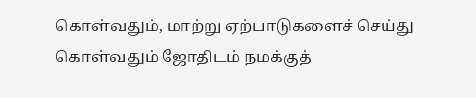கொள்வதும், மாற்று ஏற்பாடுகளைச் செய்து கொள்வதும் ஜோதிடம் நமக்குத்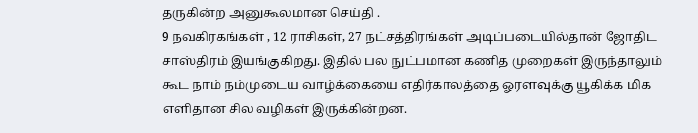தருகின்ற அனுகூலமான செய்தி .
9 நவகிரகங்கள் , 12 ராசிகள், 27 நட்சத்திரங்கள் அடிப்படையில்தான் ஜோதிட சாஸ்திரம் இயங்குகிறது. இதில் பல நுட்பமான கணித முறைகள் இருந்தாலும் கூட நாம் நம்முடைய வாழ்க்கையை எதிர்காலத்தை ஓரளவுக்கு யூகிக்க மிக எளிதான சில வழிகள் இருக்கின்றன.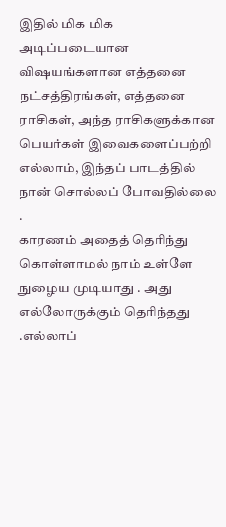இதில் மிக மிக அடிப்படையான விஷயங்களான எத்தனை நட்சத்திரங்கள், எத்தனை ராசிகள், அந்த ராசிகளுக்கான பெயர்கள் இவைகளைப்பற்றி எல்லாம், இந்தப் பாடத்தில் நான் சொல்லப் போவதில்லை .
காரணம் அதைத் தெரிந்து கொள்ளாமல் நாம் உள்ளே நுழைய முடியாது . அது எல்லோருக்கும் தெரிந்தது .எல்லாப்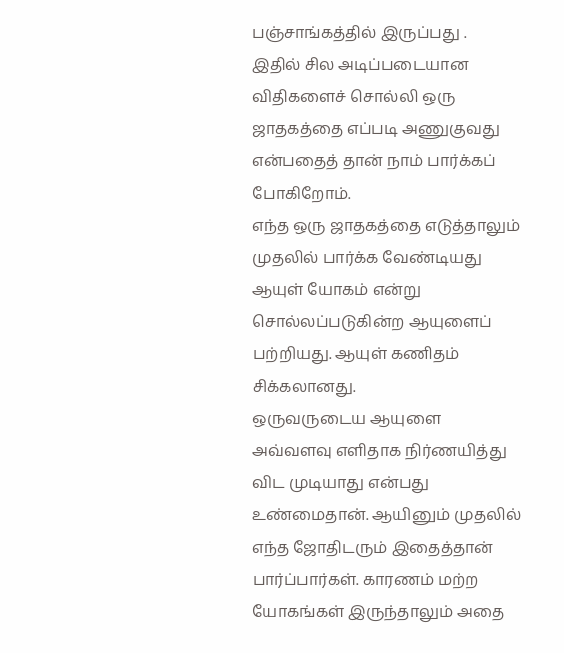பஞ்சாங்கத்தில் இருப்பது .
இதில் சில அடிப்படையான விதிகளைச் சொல்லி ஒரு ஜாதகத்தை எப்படி அணுகுவது என்பதைத் தான் நாம் பார்க்கப் போகிறோம்.
எந்த ஒரு ஜாதகத்தை எடுத்தாலும் முதலில் பார்க்க வேண்டியது ஆயுள் யோகம் என்று சொல்லப்படுகின்ற ஆயுளைப் பற்றியது. ஆயுள் கணிதம் சிக்கலானது.
ஒருவருடைய ஆயுளை அவ்வளவு எளிதாக நிர்ணயித்து விட முடியாது என்பது உண்மைதான். ஆயினும் முதலில் எந்த ஜோதிடரும் இதைத்தான் பார்ப்பார்கள். காரணம் மற்ற யோகங்கள் இருந்தாலும் அதை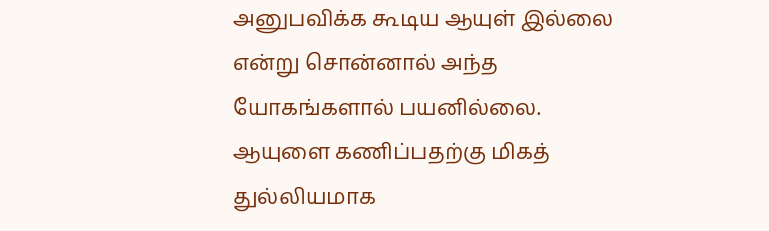அனுபவிக்க கூடிய ஆயுள் இல்லை என்று சொன்னால் அந்த யோகங்களால் பயனில்லை.
ஆயுளை கணிப்பதற்கு மிகத் துல்லியமாக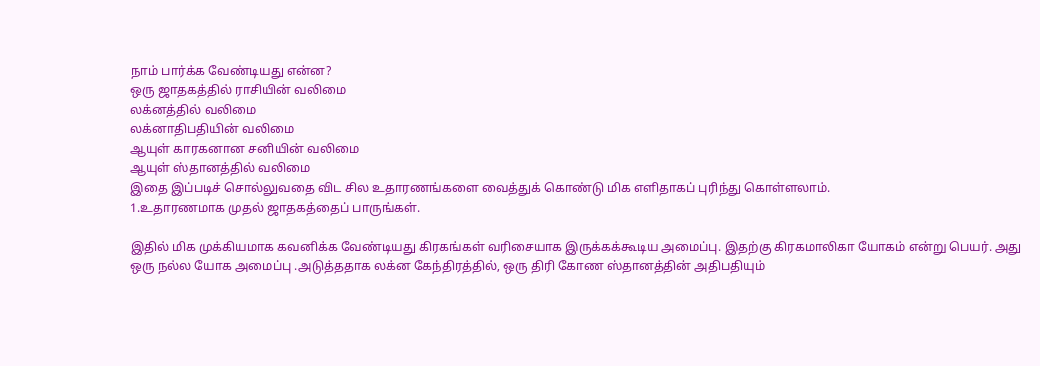நாம் பார்க்க வேண்டியது என்ன?
ஒரு ஜாதகத்தில் ராசியின் வலிமை
லக்னத்தில் வலிமை
லக்னாதிபதியின் வலிமை
ஆயுள் காரகனான சனியின் வலிமை
ஆயுள் ஸ்தானத்தில் வலிமை
இதை இப்படிச் சொல்லுவதை விட சில உதாரணங்களை வைத்துக் கொண்டு மிக எளிதாகப் புரிந்து கொள்ளலாம்.
1.உதாரணமாக முதல் ஜாதகத்தைப் பாருங்கள்.

இதில் மிக முக்கியமாக கவனிக்க வேண்டியது கிரகங்கள் வரிசையாக இருக்கக்கூடிய அமைப்பு. இதற்கு கிரகமாலிகா யோகம் என்று பெயர். அது ஒரு நல்ல யோக அமைப்பு .அடுத்ததாக லக்ன கேந்திரத்தில், ஒரு திரி கோண ஸ்தானத்தின் அதிபதியும்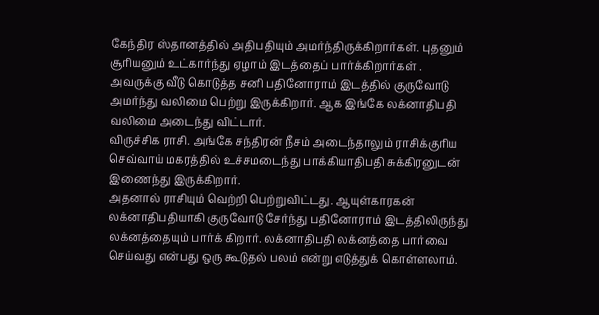கேந்திர ஸ்தானத்தில் அதிபதியும் அமர்ந்திருக்கிறார்கள். புதனும் சூரியனும் உட்கார்ந்து ஏழாம் இடத்தைப் பார்க்கிறார்கள் .
அவருக்கு வீடு கொடுத்த சனி பதினோராம் இடத்தில் குருவோடு அமர்ந்து வலிமை பெற்று இருக்கிறார். ஆக இங்கே லக்னாதிபதி வலிமை அடைந்து விட்டார்.
விருச்சிக ராசி. அங்கே சந்திரன் நீசம் அடைந்தாலும் ராசிக்குரிய செவ்வாய் மகரத்தில் உச்சமடைந்து பாக்கியாதிபதி சுக்கிரனுடன் இணைந்து இருக்கிறார்.
அதனால் ராசியும் வெற்றி பெற்றுவிட்டது. ஆயுள்காரகன் லக்னாதிபதியாகி குருவோடு சேர்ந்து பதினோராம் இடத்திலிருந்து லக்னத்தையும் பார்க் கிறார். லக்னாதிபதி லக்னத்தை பார்வை செய்வது என்பது ஒரு கூடுதல் பலம் என்று எடுத்துக் கொள்ளலாம்.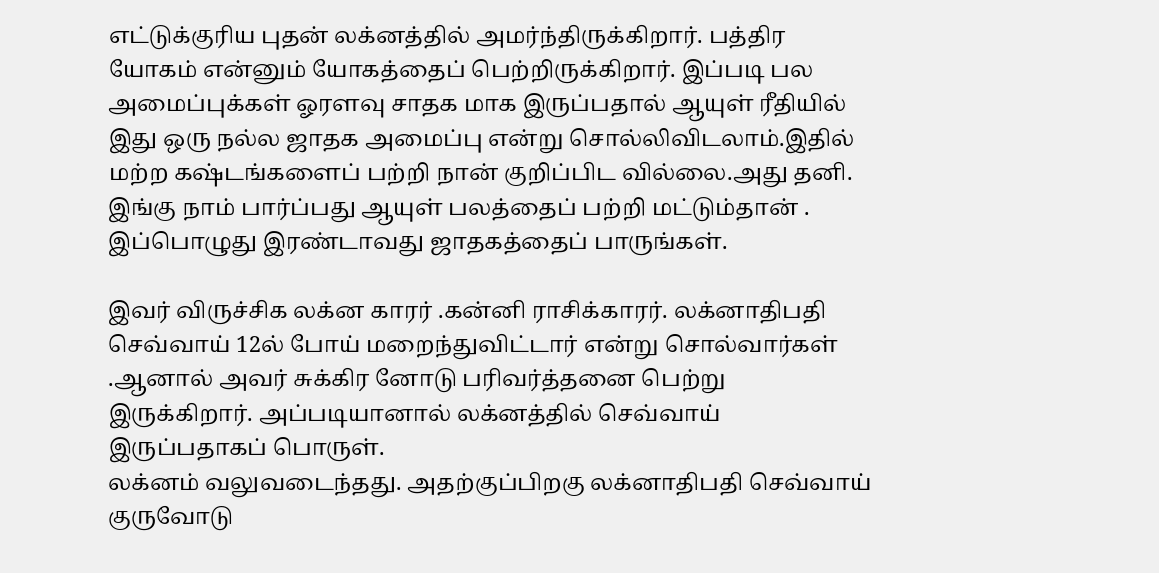எட்டுக்குரிய புதன் லக்னத்தில் அமர்ந்திருக்கிறார். பத்திர யோகம் என்னும் யோகத்தைப் பெற்றிருக்கிறார். இப்படி பல அமைப்புக்கள் ஓரளவு சாதக மாக இருப்பதால் ஆயுள் ரீதியில் இது ஒரு நல்ல ஜாதக அமைப்பு என்று சொல்லிவிடலாம்.இதில் மற்ற கஷ்டங்களைப் பற்றி நான் குறிப்பிட வில்லை.அது தனி. இங்கு நாம் பார்ப்பது ஆயுள் பலத்தைப் பற்றி மட்டும்தான் .
இப்பொழுது இரண்டாவது ஜாதகத்தைப் பாருங்கள்.

இவர் விருச்சிக லக்ன காரர் .கன்னி ராசிக்காரர். லக்னாதிபதி செவ்வாய் 12ல் போய் மறைந்துவிட்டார் என்று சொல்வார்கள் .ஆனால் அவர் சுக்கிர னோடு பரிவர்த்தனை பெற்று இருக்கிறார். அப்படியானால் லக்னத்தில் செவ்வாய் இருப்பதாகப் பொருள்.
லக்னம் வலுவடைந்தது. அதற்குப்பிறகு லக்னாதிபதி செவ்வாய் குருவோடு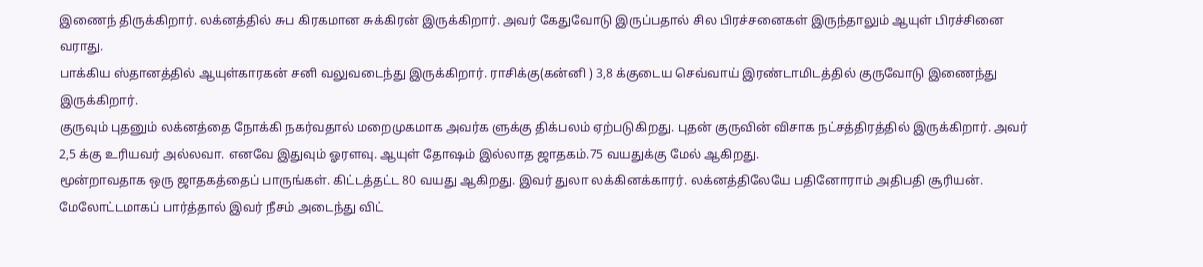இணைந் திருக்கிறார். லக்னத்தில் சுப கிரகமான சுக்கிரன் இருக்கிறார். அவர் கேதுவோடு இருப்பதால் சில பிரச்சனைகள் இருந்தாலும் ஆயுள் பிரச்சினை வராது.
பாக்கிய ஸ்தானத்தில் ஆயுள்காரகன் சனி வலுவடைந்து இருக்கிறார். ராசிக்கு(கன்னி ) 3,8 க்குடைய செவ்வாய் இரண்டாமிடத்தில் குருவோடு இணைந்து இருக்கிறார்.
குருவும் புதனும் லக்னத்தை நோக்கி நகர்வதால் மறைமுகமாக அவர்க ளுக்கு திக்பலம் ஏற்படுகிறது. புதன் குருவின் விசாக நட்சத்திரத்தில் இருக்கிறார். அவர் 2,5 க்கு உரியவர் அல்லவா. எனவே இதுவும் ஓரளவு. ஆயுள் தோஷம் இல்லாத ஜாதகம்.75 வயதுக்கு மேல் ஆகிறது.
மூன்றாவதாக ஒரு ஜாதகத்தைப் பாருங்கள். கிட்டத்தட்ட 80 வயது ஆகிறது. இவர் துலா லக்கினக்காரர். லக்னத்திலேயே பதினோராம் அதிபதி சூரியன். மேலோட்டமாகப் பார்த்தால் இவர் நீசம் அடைந்து விட்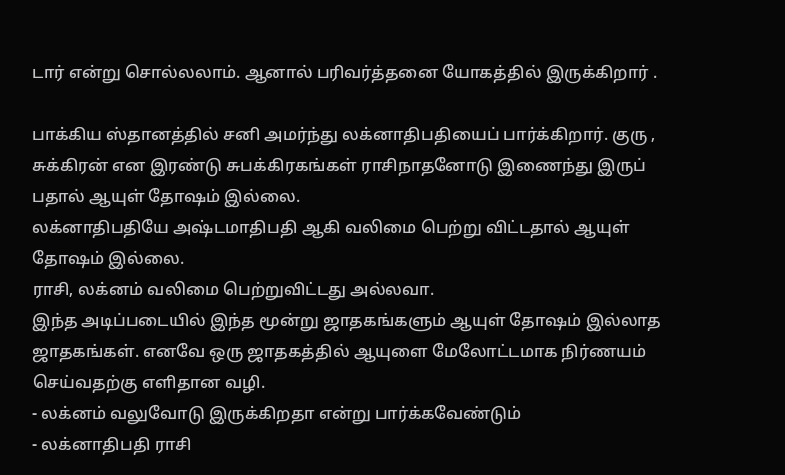டார் என்று சொல்லலாம். ஆனால் பரிவர்த்தனை யோகத்தில் இருக்கிறார் .

பாக்கிய ஸ்தானத்தில் சனி அமர்ந்து லக்னாதிபதியைப் பார்க்கிறார். குரு , சுக்கிரன் என இரண்டு சுபக்கிரகங்கள் ராசிநாதனோடு இணைந்து இருப் பதால் ஆயுள் தோஷம் இல்லை.
லக்னாதிபதியே அஷ்டமாதிபதி ஆகி வலிமை பெற்று விட்டதால் ஆயுள் தோஷம் இல்லை.
ராசி, லக்னம் வலிமை பெற்றுவிட்டது அல்லவா.
இந்த அடிப்படையில் இந்த மூன்று ஜாதகங்களும் ஆயுள் தோஷம் இல்லாத ஜாதகங்கள். எனவே ஒரு ஜாதகத்தில் ஆயுளை மேலோட்டமாக நிர்ணயம் செய்வதற்கு எளிதான வழி.
- லக்னம் வலுவோடு இருக்கிறதா என்று பார்க்கவேண்டும்
- லக்னாதிபதி ராசி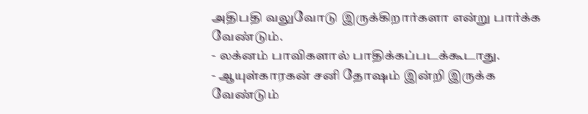அதிபதி வலுவோடு இருக்கிறார்களா என்று பார்க்க வேண்டும்.
- லக்னம் பாவிகளால் பாதிக்கப்படக்கூடாது.
- ஆயுள்காரகன் சனி தோஷம் இன்றி இருக்க வேண்டும்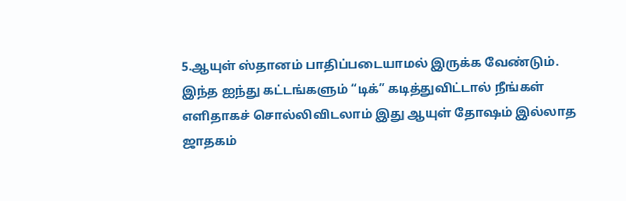5.ஆயுள் ஸ்தானம் பாதிப்படையாமல் இருக்க வேண்டும்.
இந்த ஐந்து கட்டங்களும் “டிக்” கடித்துவிட்டால் நீங்கள் எளிதாகச் சொல்லிவிடலாம் இது ஆயுள் தோஷம் இல்லாத ஜாதகம்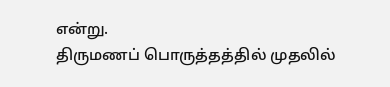என்று.
திருமணப் பொருத்தத்தில் முதலில்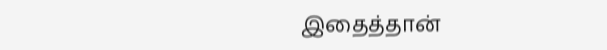இதைத்தான்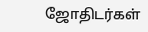ஜோதிடர்கள்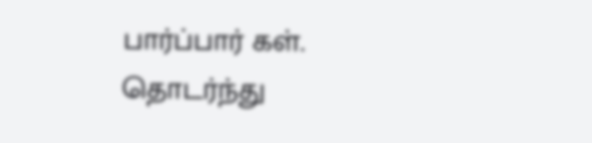பார்ப்பார் கள். தொடர்ந்து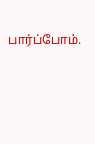பார்ப்போம்.